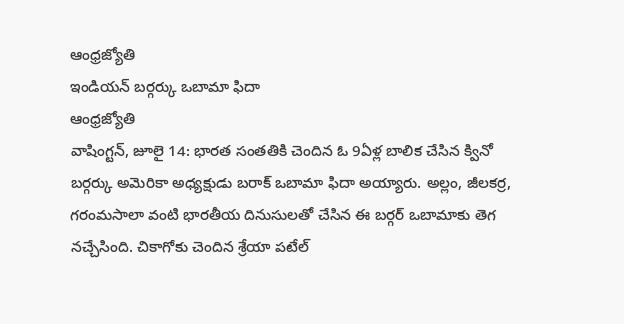ఆంధ్రజ్యోతి
ఇండియన్ బర్గర్కు ఒబామా ఫిదా
ఆంధ్రజ్యోతి
వాషింగ్టన్, జూలై 14: భారత సంతతికి చెందిన ఓ 9ఏళ్ల బాలిక చేసిన క్వినో బర్గర్కు అమెరికా అధ్యక్షుడు బరాక్ ఒబామా ఫిదా అయ్యారు. అల్లం, జీలకర్ర, గరంమసాలా వంటి భారతీయ దినుసులతో చేసిన ఈ బర్గర్ ఒబామాకు తెగ నచ్చేసింది. చికాగోకు చెందిన శ్రేయా పటేల్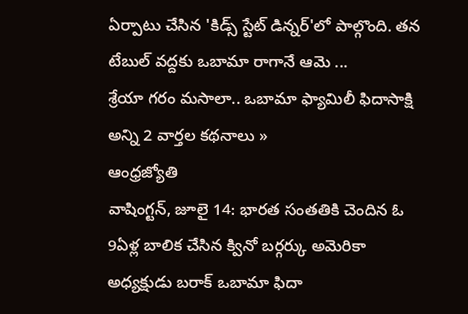ఏర్పాటు చేసిన 'కిడ్స్ స్టేట్ డిన్నర్'లో పాల్గొంది. తన టేబుల్ వద్దకు ఒబామా రాగానే ఆమె ...
శ్రేయా గరం మసాలా.. ఒబామా ఫ్యామిలీ ఫిదాసాక్షి
అన్ని 2 వార్తల కథనాలు »
ఆంధ్రజ్యోతి
వాషింగ్టన్, జూలై 14: భారత సంతతికి చెందిన ఓ 9ఏళ్ల బాలిక చేసిన క్వినో బర్గర్కు అమెరికా అధ్యక్షుడు బరాక్ ఒబామా ఫిదా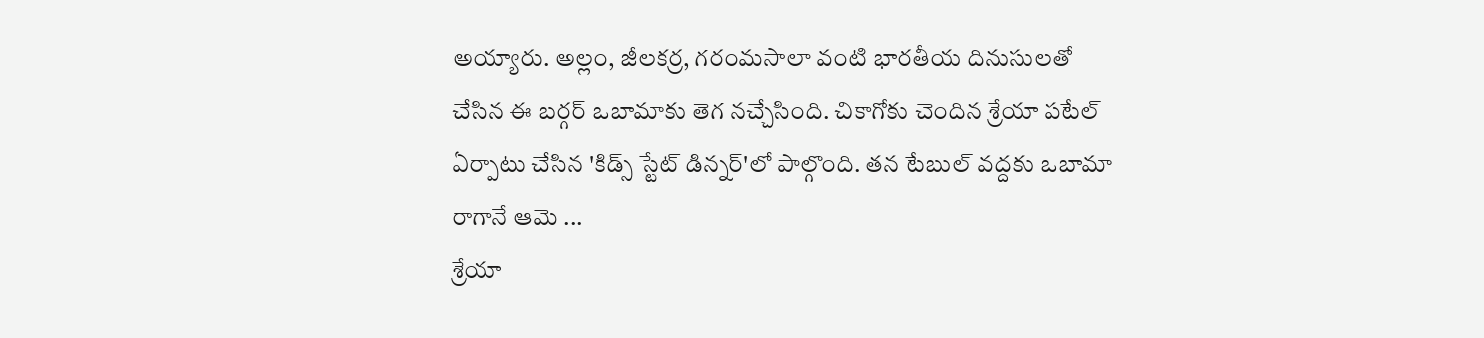అయ్యారు. అల్లం, జీలకర్ర, గరంమసాలా వంటి భారతీయ దినుసులతో చేసిన ఈ బర్గర్ ఒబామాకు తెగ నచ్చేసింది. చికాగోకు చెందిన శ్రేయా పటేల్ ఏర్పాటు చేసిన 'కిడ్స్ స్టేట్ డిన్నర్'లో పాల్గొంది. తన టేబుల్ వద్దకు ఒబామా రాగానే ఆమె ...
శ్రేయా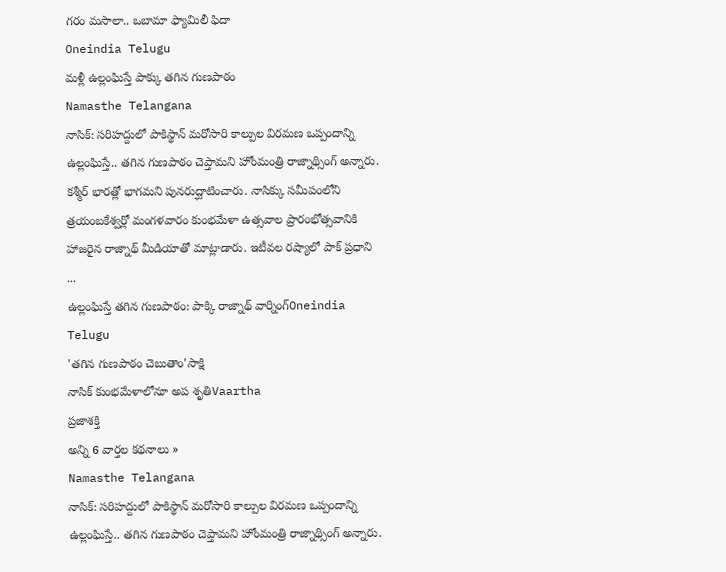గరం మసాలా.. ఒబామా ఫ్యామిలీ ఫిదా
Oneindia Telugu
మళ్లీ ఉల్లంఘిస్తే పాక్కు తగిన గుణపాఠం
Namasthe Telangana
నాసిక్: సరిహద్దులో పాకిస్థాన్ మరోసారి కాల్పుల విరమణ ఒప్పందాన్ని ఉల్లంఘిస్తే.. తగిన గుణపాఠం చెప్తామని హోంమంత్రి రాజ్నాథ్సింగ్ అన్నారు. కశ్మీర్ భారత్లో భాగమని పునరుద్ఘాటించారు. నాసిక్కు సమీపంలోని త్రయంబకేశ్వర్లో మంగళవారం కుంభమేళా ఉత్సవాల ప్రారంభోత్సవానికి హాజరైన రాజ్నాథ్ మీడియాతో మాట్లాడారు. ఇటీవల రష్యాలో పాక్ ప్రధాని ...
ఉల్లంఘిస్తే తగిన గుణపాఠం: పాక్కి రాజ్నాథ్ వార్నింగ్Oneindia Telugu
'తగిన గుణపాఠం చెబుతాం'సాక్షి
నాసిక్ కుంభమేళాలోనూ అప శృతిVaartha
ప్రజాశక్తి
అన్ని 6 వార్తల కథనాలు »
Namasthe Telangana
నాసిక్: సరిహద్దులో పాకిస్థాన్ మరోసారి కాల్పుల విరమణ ఒప్పందాన్ని ఉల్లంఘిస్తే.. తగిన గుణపాఠం చెప్తామని హోంమంత్రి రాజ్నాథ్సింగ్ అన్నారు.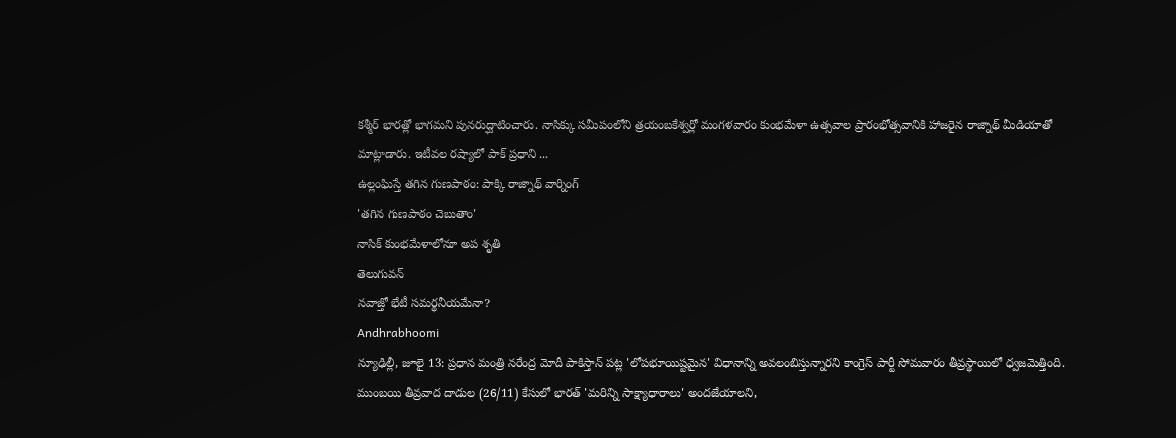కశ్మీర్ భారత్లో భాగమని పునరుద్ఘాటించారు. నాసిక్కు సమీపంలోని త్రయంబకేశ్వర్లో మంగళవారం కుంభమేళా ఉత్సవాల ప్రారంభోత్సవానికి హాజరైన రాజ్నాథ్ మీడియాతో మాట్లాడారు. ఇటీవల రష్యాలో పాక్ ప్రధాని ...
ఉల్లంఘిస్తే తగిన గుణపాఠం: పాక్కి రాజ్నాథ్ వార్నింగ్
'తగిన గుణపాఠం చెబుతాం'
నాసిక్ కుంభమేళాలోనూ అప శృతి
తెలుగువన్
నవాజ్తో భేటీ సమర్థనీయమేనా?
Andhrabhoomi
న్యూఢిల్లీ, జూలై 13: ప్రధాన మంత్రి నరేంద్ర మోదీ పాకిస్తాన్ పట్ల 'లోపభూయిష్టమైన' విధానాన్ని అవలంబిస్తున్నారని కాంగ్రెస్ పార్టీ సోమవారం తీవ్రస్థాయిలో ధ్వజమెత్తింది. ముంబయి తీవ్రవాద దాడుల (26/11) కేసులో భారత్ 'మరిన్ని సాక్ష్యాధారాలు' అందజేయాలని,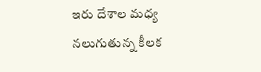ఇరు దేశాల మధ్య నలుగుతున్న కీలక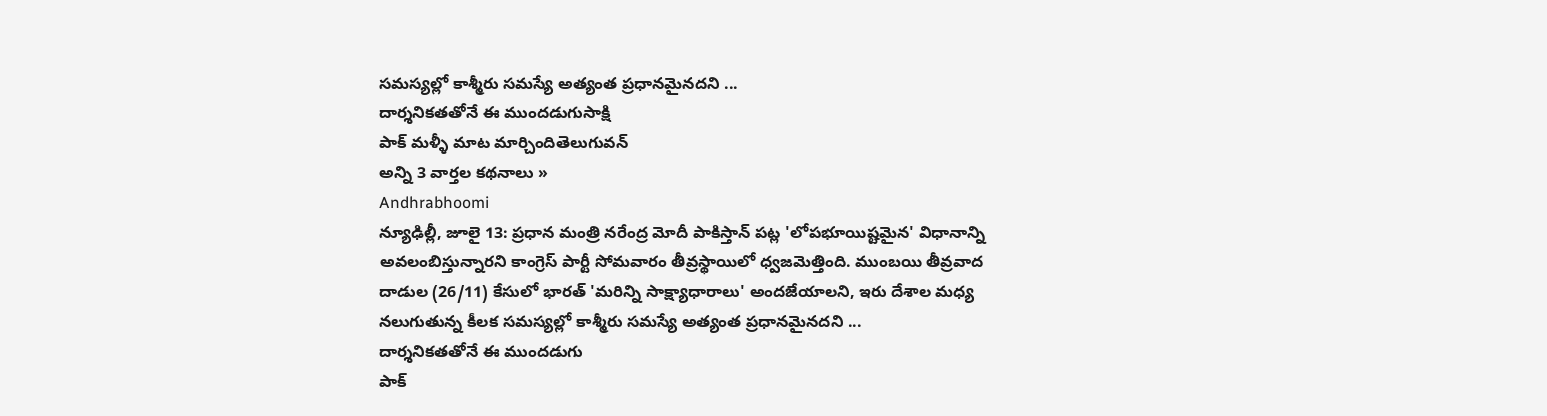సమస్యల్లో కాశ్మీరు సమస్యే అత్యంత ప్రధానమైనదని ...
దార్శనికతతోనే ఈ ముందడుగుసాక్షి
పాక్ మళ్ళీ మాట మార్చిందితెలుగువన్
అన్ని 3 వార్తల కథనాలు »
Andhrabhoomi
న్యూఢిల్లీ, జూలై 13: ప్రధాన మంత్రి నరేంద్ర మోదీ పాకిస్తాన్ పట్ల 'లోపభూయిష్టమైన' విధానాన్ని అవలంబిస్తున్నారని కాంగ్రెస్ పార్టీ సోమవారం తీవ్రస్థాయిలో ధ్వజమెత్తింది. ముంబయి తీవ్రవాద దాడుల (26/11) కేసులో భారత్ 'మరిన్ని సాక్ష్యాధారాలు' అందజేయాలని, ఇరు దేశాల మధ్య నలుగుతున్న కీలక సమస్యల్లో కాశ్మీరు సమస్యే అత్యంత ప్రధానమైనదని ...
దార్శనికతతోనే ఈ ముందడుగు
పాక్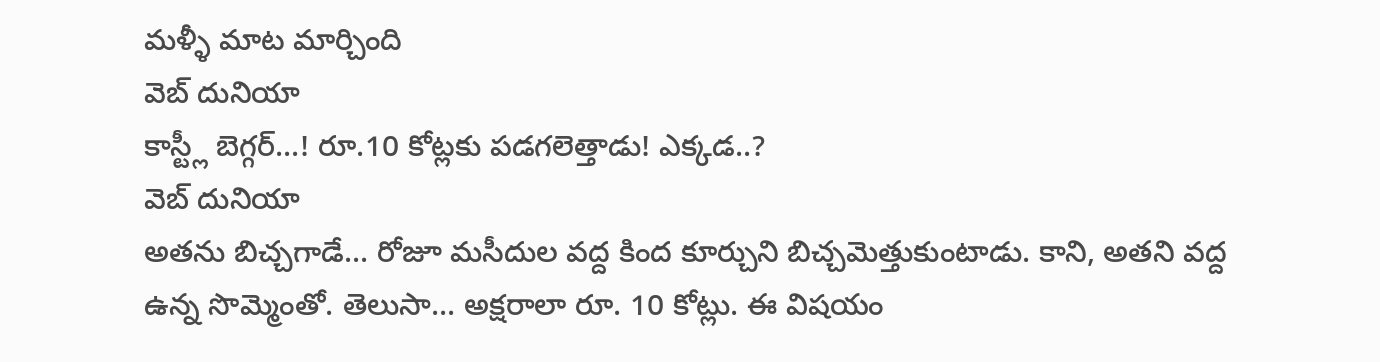మళ్ళీ మాట మార్చింది
వెబ్ దునియా
కాస్ట్లీ బెగ్గర్...! రూ.10 కోట్లకు పడగలెత్తాడు! ఎక్కడ..?
వెబ్ దునియా
అతను బిచ్చగాడే... రోజూ మసీదుల వద్ద కింద కూర్చుని బిచ్చమెత్తుకుంటాడు. కాని, అతని వద్ద ఉన్న సొమ్మెంతో. తెలుసా... అక్షరాలా రూ. 10 కోట్లు. ఈ విషయం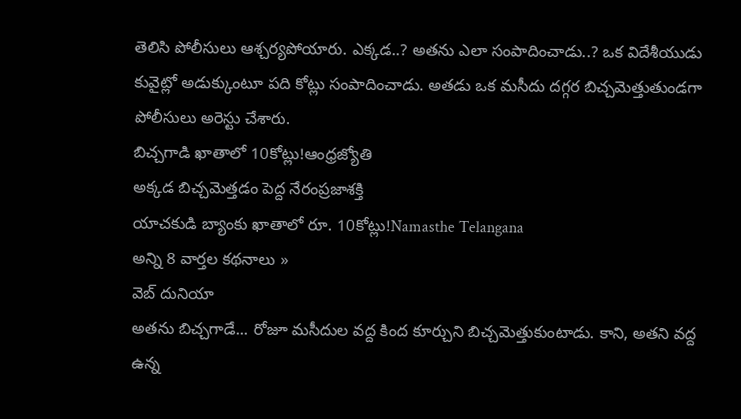తెలిసి పోలీసులు ఆశ్చర్యపోయారు. ఎక్కడ..? అతను ఎలా సంపాదించాడు..? ఒక విదేశీయుడు కువైట్లో అడుక్కుంటూ పది కోట్లు సంపాదించాడు. అతడు ఒక మసీదు దగ్గర బిచ్చమెత్తుతుండగా పోలీసులు అరెస్టు చేశారు.
బిచ్చగాడి ఖాతాలో 10కోట్లు!ఆంధ్రజ్యోతి
అక్కడ బిచ్చమెత్తడం పెద్ద నేరంప్రజాశక్తి
యాచకుడి బ్యాంకు ఖాతాలో రూ. 10కోట్లు!Namasthe Telangana
అన్ని 8 వార్తల కథనాలు »
వెబ్ దునియా
అతను బిచ్చగాడే... రోజూ మసీదుల వద్ద కింద కూర్చుని బిచ్చమెత్తుకుంటాడు. కాని, అతని వద్ద ఉన్న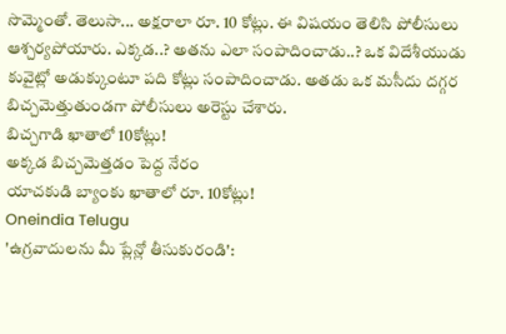సొమ్మెంతో. తెలుసా... అక్షరాలా రూ. 10 కోట్లు. ఈ విషయం తెలిసి పోలీసులు ఆశ్చర్యపోయారు. ఎక్కడ..? అతను ఎలా సంపాదించాడు..? ఒక విదేశీయుడు కువైట్లో అడుక్కుంటూ పది కోట్లు సంపాదించాడు. అతడు ఒక మసీదు దగ్గర బిచ్చమెత్తుతుండగా పోలీసులు అరెస్టు చేశారు.
బిచ్చగాడి ఖాతాలో 10కోట్లు!
అక్కడ బిచ్చమెత్తడం పెద్ద నేరం
యాచకుడి బ్యాంకు ఖాతాలో రూ. 10కోట్లు!
Oneindia Telugu
'ఉగ్రవాదులను మీ ప్లేన్లో తీసుకురండి':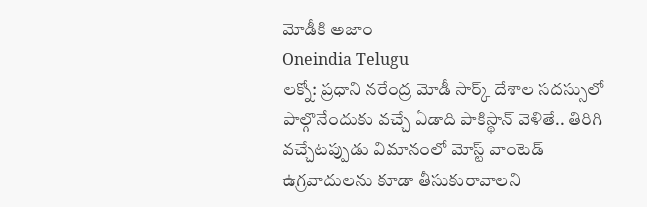మోడీకి అజాం
Oneindia Telugu
లక్నో: ప్రధాని నరేంద్ర మోడీ సార్క్ దేశాల సదస్సులో పాల్గొనేందుకు వచ్చే ఏడాది పాకిస్థాన్ వెళితే.. తిరిగి వచ్చేటప్పుడు విమానంలో మోస్ట్ వాంటెడ్ ఉగ్రవాదులను కూడా తీసుకురావాలని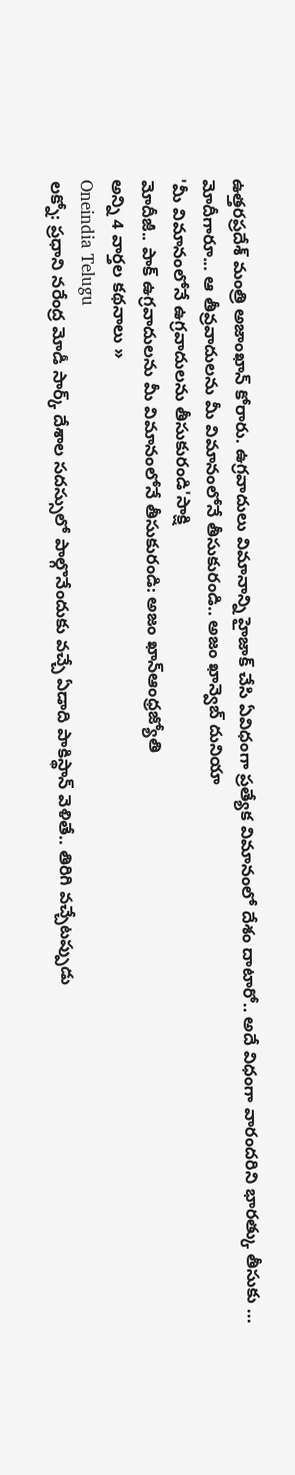ఉత్తరప్రదేశ్ మంత్రి అజాంఖాన్ కోరారు. ఉగ్రవాదులు విమానాన్ని హైజాక్ చేసి ఏవిధంగా ప్రత్యేక విమానంలో దేశం దాటారో.. అదే విధంగా వారందరిని భారత్కు తీసుకు ...
మోదీగారూ... ఆ తీవ్రవాదులను మీ విమానంలోనే తీసుకురండి.. అజం ఖాన్వెబ్ దునియా
'మీ విమానంలోనే ఉగ్రవాదులను తీసుకురండి'సాక్షి
మోదీజీ.. పాక్ ఉగ్రవాదులను మీ విమానంలోనే తీసుకురండి: అజం ఖాన్ఆంధ్రజ్యోతి
అన్ని 4 వార్తల కథనాలు »
Oneindia Telugu
లక్నో: ప్రధాని నరేంద్ర మోడీ సార్క్ దేశాల సదస్సులో పాల్గొనేందుకు వచ్చే ఏడాది పాకిస్థాన్ వెళితే.. తిరిగి వచ్చేటప్పుడు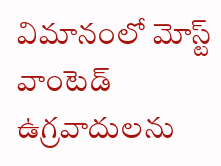విమానంలో మోస్ట్ వాంటెడ్ ఉగ్రవాదులను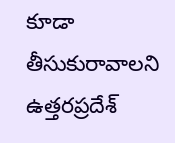కూడా తీసుకురావాలని ఉత్తరప్రదేశ్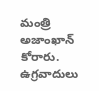మంత్రి అజాంఖాన్ కోరారు. ఉగ్రవాదులు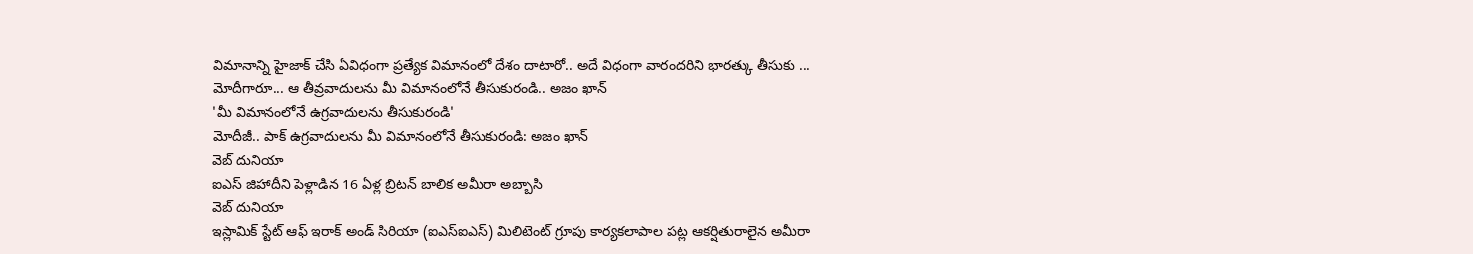విమానాన్ని హైజాక్ చేసి ఏవిధంగా ప్రత్యేక విమానంలో దేశం దాటారో.. అదే విధంగా వారందరిని భారత్కు తీసుకు ...
మోదీగారూ... ఆ తీవ్రవాదులను మీ విమానంలోనే తీసుకురండి.. అజం ఖాన్
'మీ విమానంలోనే ఉగ్రవాదులను తీసుకురండి'
మోదీజీ.. పాక్ ఉగ్రవాదులను మీ విమానంలోనే తీసుకురండి: అజం ఖాన్
వెబ్ దునియా
ఐఎస్ జిహాదీని పెళ్లాడిన 16 ఏళ్ల బ్రిటన్ బాలిక అమీరా అబ్బాసి
వెబ్ దునియా
ఇస్లామిక్ స్టేట్ ఆఫ్ ఇరాక్ అండ్ సిరియా (ఐఎస్ఐఎస్) మిలిటెంట్ గ్రూపు కార్యకలాపాల పట్ల ఆకర్షితురాలైన అమీరా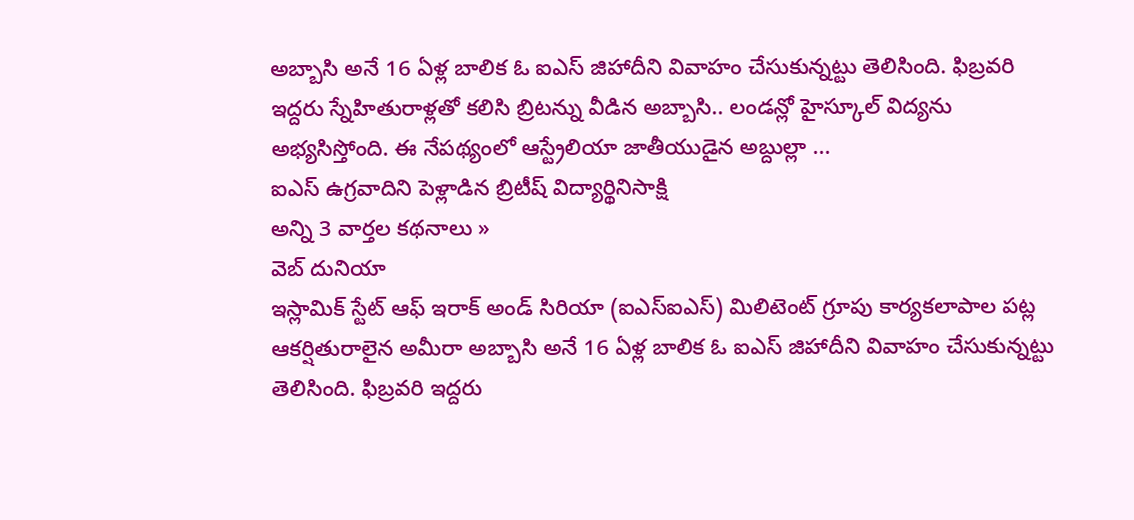అబ్బాసి అనే 16 ఏళ్ల బాలిక ఓ ఐఎస్ జిహాదీని వివాహం చేసుకున్నట్టు తెలిసింది. ఫిబ్రవరి ఇద్దరు స్నేహితురాళ్లతో కలిసి బ్రిటన్ను వీడిన అబ్బాసి.. లండన్లో హైస్కూల్ విద్యను అభ్యసిస్తోంది. ఈ నేపథ్యంలో ఆస్ట్రేలియా జాతీయుడైన అబ్దుల్లా ...
ఐఎస్ ఉగ్రవాదిని పెళ్లాడిన బ్రిటీష్ విద్యార్థినిసాక్షి
అన్ని 3 వార్తల కథనాలు »
వెబ్ దునియా
ఇస్లామిక్ స్టేట్ ఆఫ్ ఇరాక్ అండ్ సిరియా (ఐఎస్ఐఎస్) మిలిటెంట్ గ్రూపు కార్యకలాపాల పట్ల ఆకర్షితురాలైన అమీరా అబ్బాసి అనే 16 ఏళ్ల బాలిక ఓ ఐఎస్ జిహాదీని వివాహం చేసుకున్నట్టు తెలిసింది. ఫిబ్రవరి ఇద్దరు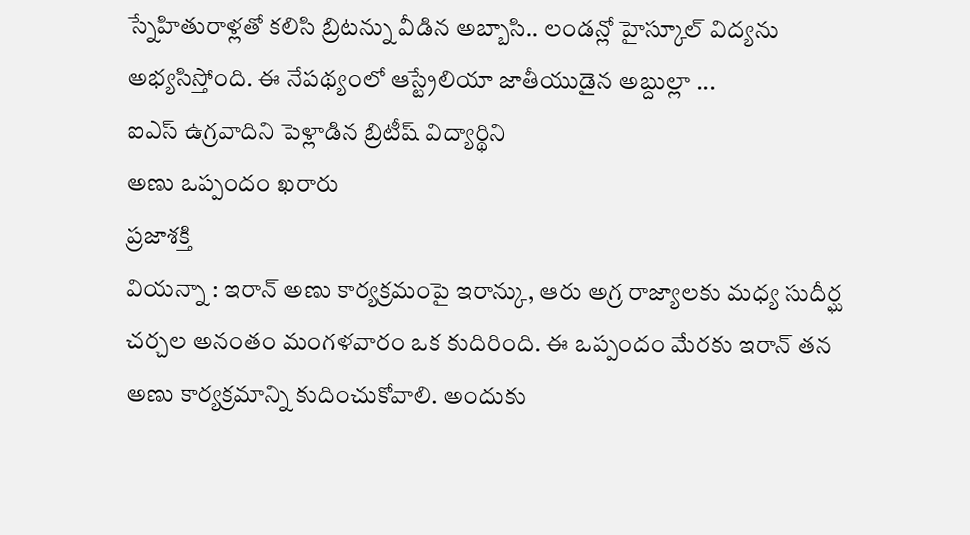స్నేహితురాళ్లతో కలిసి బ్రిటన్ను వీడిన అబ్బాసి.. లండన్లో హైస్కూల్ విద్యను అభ్యసిస్తోంది. ఈ నేపథ్యంలో ఆస్ట్రేలియా జాతీయుడైన అబ్దుల్లా ...
ఐఎస్ ఉగ్రవాదిని పెళ్లాడిన బ్రిటీష్ విద్యార్థిని
అణు ఒప్పందం ఖరారు
ప్రజాశక్తి
వియన్నా : ఇరాన్ అణు కార్యక్రమంపై ఇరాన్కు, ఆరు అగ్ర రాజ్యాలకు మధ్య సుదీర్ఘ చర్చల అనంతం మంగళవారం ఒక కుదిరింది. ఈ ఒప్పందం మేరకు ఇరాన్ తన అణు కార్యక్రమాన్ని కుదించుకోవాలి. అందుకు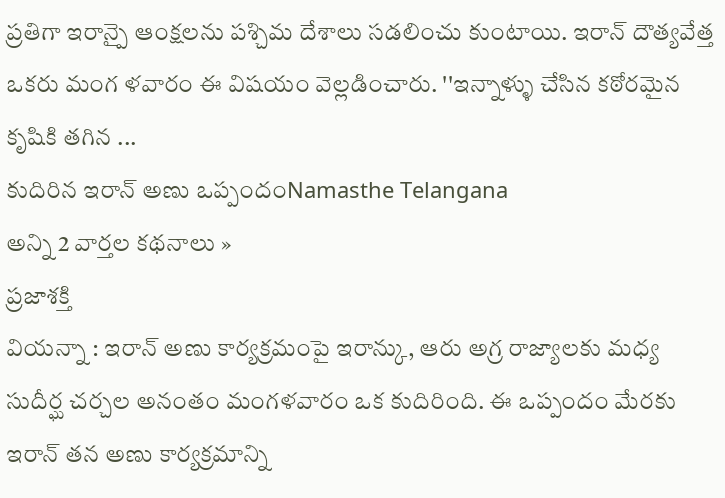ప్రతిగా ఇరాన్పై ఆంక్షలను పశ్చిమ దేశాలు సడలించు కుంటాయి. ఇరాన్ దౌత్యవేత్త ఒకరు మంగ ళవారం ఈ విషయం వెల్లడించారు. ''ఇన్నాళ్ళు చేసిన కఠోరమైన కృషికి తగిన ...
కుదిరిన ఇరాన్ అణు ఒప్పందంNamasthe Telangana
అన్ని 2 వార్తల కథనాలు »
ప్రజాశక్తి
వియన్నా : ఇరాన్ అణు కార్యక్రమంపై ఇరాన్కు, ఆరు అగ్ర రాజ్యాలకు మధ్య సుదీర్ఘ చర్చల అనంతం మంగళవారం ఒక కుదిరింది. ఈ ఒప్పందం మేరకు ఇరాన్ తన అణు కార్యక్రమాన్ని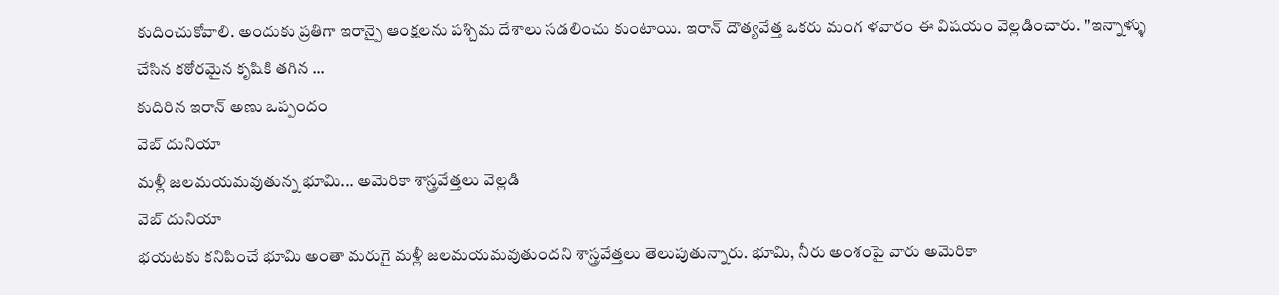కుదించుకోవాలి. అందుకు ప్రతిగా ఇరాన్పై ఆంక్షలను పశ్చిమ దేశాలు సడలించు కుంటాయి. ఇరాన్ దౌత్యవేత్త ఒకరు మంగ ళవారం ఈ విషయం వెల్లడించారు. ''ఇన్నాళ్ళు చేసిన కఠోరమైన కృషికి తగిన ...
కుదిరిన ఇరాన్ అణు ఒప్పందం
వెబ్ దునియా
మళ్లీ జలమయమవుతున్న భూమి... అమెరికా శాస్త్రవేత్తలు వెల్లడి
వెబ్ దునియా
భయటకు కనిపించే భూమి అంతా మరుగై మళ్లీ జలమయమవుతుందని శాస్త్రవేత్తలు తెలుపుతున్నారు. భూమి, నీరు అంశంపై వారు అమెరికా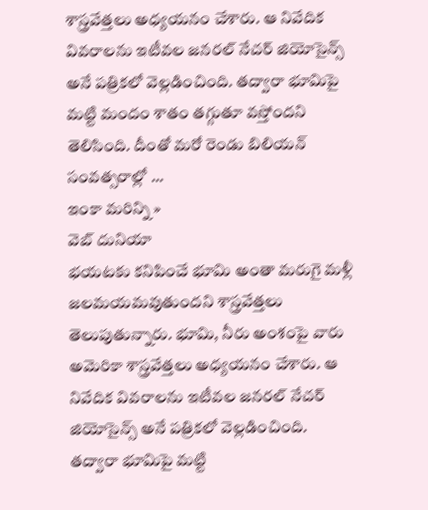శాస్త్రవేత్తలు అధ్యయనం చేశారు. ఆ నివేదిక వివరాలను ఇటీవల జనరల్ నేచర్ జియోసైన్స్ అనే పత్రికలో వెల్లడించింది. తద్వారా భూమిపై మట్టి మందం శాతం తగ్గుతూ వస్తోందని తెలిసింది. దీంతో మరో రెండు బిలియన్ సంవత్సరాల్లో ...
ఇంకా మరిన్ని »
వెబ్ దునియా
భయటకు కనిపించే భూమి అంతా మరుగై మళ్లీ జలమయమవుతుందని శాస్త్రవేత్తలు తెలుపుతున్నారు. భూమి, నీరు అంశంపై వారు అమెరికా శాస్త్రవేత్తలు అధ్యయనం చేశారు. ఆ నివేదిక వివరాలను ఇటీవల జనరల్ నేచర్ జియోసైన్స్ అనే పత్రికలో వెల్లడించింది. తద్వారా భూమిపై మట్టి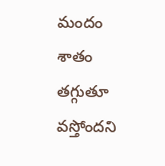మందం శాతం తగ్గుతూ వస్తోందని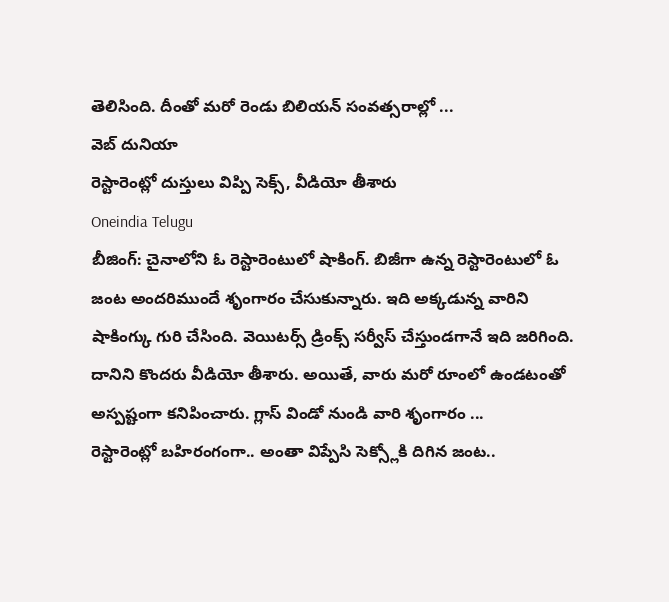తెలిసింది. దీంతో మరో రెండు బిలియన్ సంవత్సరాల్లో ...
వెబ్ దునియా
రెస్టారెంట్లో దుస్తులు విప్పి సెక్స్, వీడియో తీశారు
Oneindia Telugu
బీజింగ్: చైనాలోని ఓ రెస్టారెంటులో షాకింగ్. బిజీగా ఉన్న రెస్టారెంటులో ఓ జంట అందరిముందే శృంగారం చేసుకున్నారు. ఇది అక్కడున్న వారిని షాకింగ్కు గురి చేసింది. వెయిటర్స్ డ్రింక్స్ సర్వీస్ చేస్తుండగానే ఇది జరిగింది. దానిని కొందరు వీడియో తీశారు. అయితే, వారు మరో రూంలో ఉండటంతో అస్పష్టంగా కనిపించారు. గ్లాస్ విండో నుండి వారి శృంగారం ...
రెస్టారెంట్లో బహిరంగంగా.. అంతా విప్పేసి సెక్స్లోకి దిగిన జంట..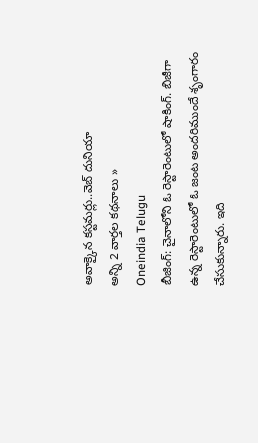అవాక్కైన కస్టమర్లు..వెబ్ దునియా
అన్ని 2 వార్తల కథనాలు »
Oneindia Telugu
బీజింగ్: చైనాలోని ఓ రెస్టారెంటులో షాకింగ్. బిజీగా ఉన్న రెస్టారెంటులో ఓ జంట అందరిముందే శృంగారం చేసుకున్నారు. ఇది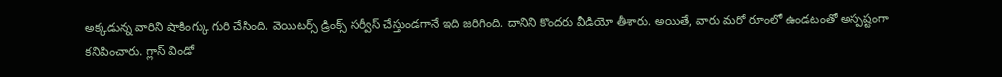అక్కడున్న వారిని షాకింగ్కు గురి చేసింది. వెయిటర్స్ డ్రింక్స్ సర్వీస్ చేస్తుండగానే ఇది జరిగింది. దానిని కొందరు వీడియో తీశారు. అయితే, వారు మరో రూంలో ఉండటంతో అస్పష్టంగా కనిపించారు. గ్లాస్ విండో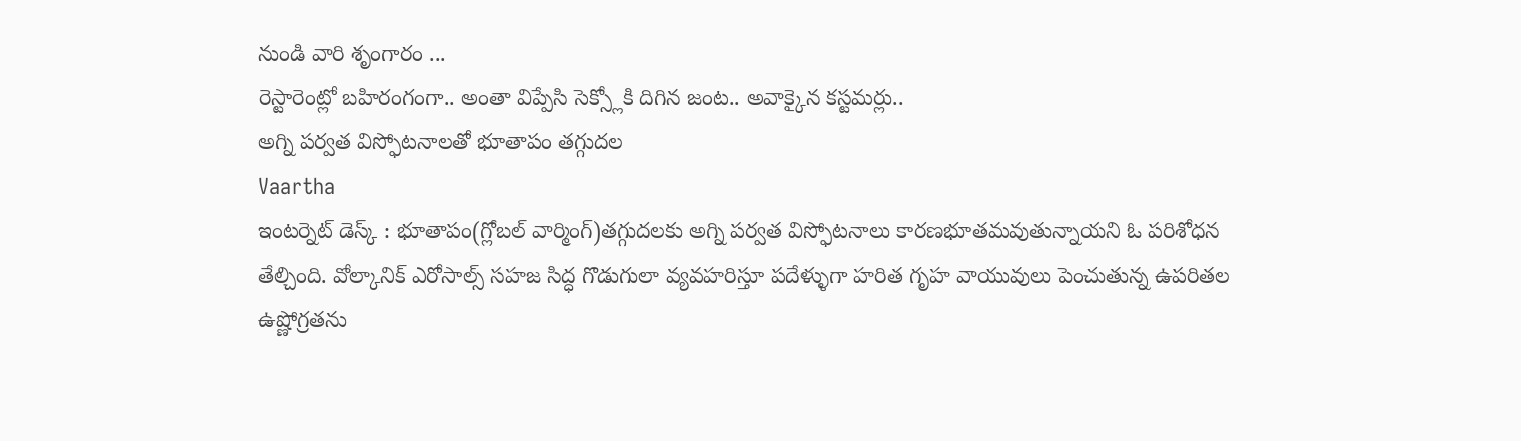నుండి వారి శృంగారం ...
రెస్టారెంట్లో బహిరంగంగా.. అంతా విప్పేసి సెక్స్లోకి దిగిన జంట.. అవాక్కైన కస్టమర్లు..
అగ్ని పర్వత విస్ఫోటనాలతో భూతాపం తగ్గుదల
Vaartha
ఇంటర్నెట్ డెస్క్ : భూతాపం(గ్లోబల్ వార్మింగ్)తగ్గుదలకు అగ్ని పర్వత విస్ఫోటనాలు కారణభూతమవుతున్నాయని ఓ పరిశోధన తేల్చింది. వోల్కానిక్ ఎరోసాల్స్ సహజ సిద్ధ గొడుగులా వ్యవహరిస్తూ పదేళ్ళుగా హరిత గృహ వాయువులు పెంచుతున్న ఉపరితల ఉష్ణోగ్రతను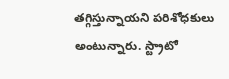తగ్గిస్తున్నాయని పరిశోధకులు అంటున్నారు. స్ట్రాటో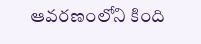ఆవరణంలోని కింది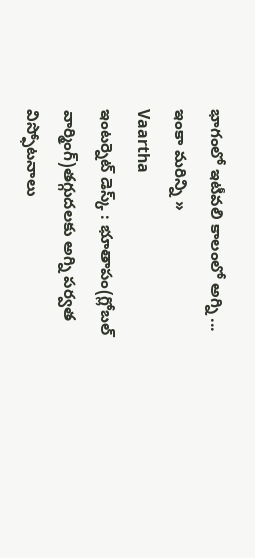భాగంలో ఇటీవలి కాలంలో అగ్ని ...
ఇంకా మరిన్ని »
Vaartha
ఇంటర్నెట్ డెస్క్ : భూతాపం(గ్లోబల్ వార్మింగ్)తగ్గుదలకు అగ్ని పర్వత విస్ఫోటనాలు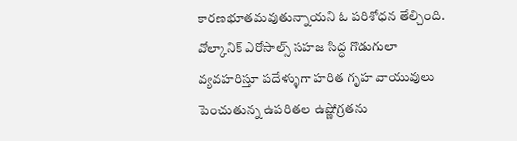కారణభూతమవుతున్నాయని ఓ పరిశోధన తేల్చింది. వోల్కానిక్ ఎరోసాల్స్ సహజ సిద్ధ గొడుగులా వ్యవహరిస్తూ పదేళ్ళుగా హరిత గృహ వాయువులు పెంచుతున్న ఉపరితల ఉష్ణోగ్రతను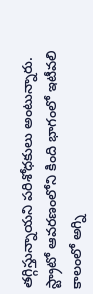తగ్గిస్తున్నాయని పరిశోధకులు అంటున్నారు. స్ట్రాటో ఆవరణంలోని కింది భాగంలో ఇటీవలి కాలంలో అగ్ని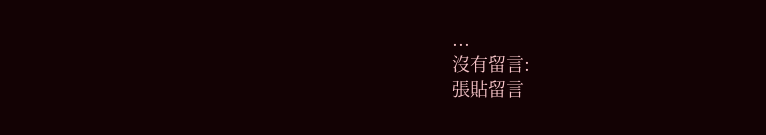...
沒有留言:
張貼留言